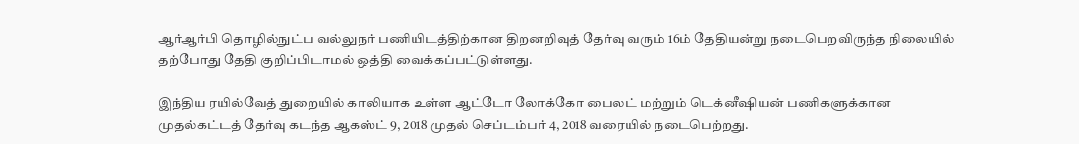ஆர்ஆர்பி தொழில்நுட்ப வல்லுநர் பணியிடத்திற்கான திறனறிவுத் தேர்வு வரும் 16ம் தேதியன்று நடைபெறவிருந்த நிலையில் தற்போது தேதி குறிப்பிடாமல் ஒத்தி வைக்கப்பட்டுள்ளது.

இந்திய ரயில்வேத் துறையில் காலியாக உள்ள ஆட்டோ லோக்கோ பைலட் மற்றும் டெக்னீஷியன் பணிகளுக்கான முதல்கட்டத் தேர்வு கடந்த ஆகஸ்ட் 9, 2018 முதல் செப்டம்பர் 4, 2018 வரையில் நடைபெற்றது.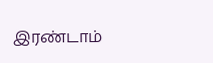இரண்டாம்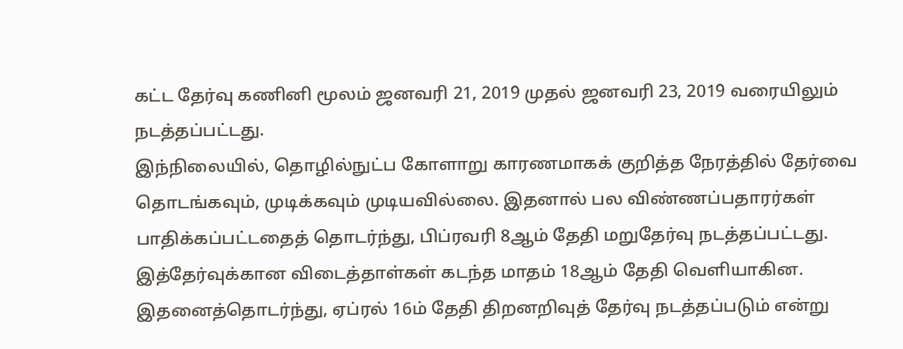கட்ட தேர்வு கணினி மூலம் ஜனவரி 21, 2019 முதல் ஜனவரி 23, 2019 வரையிலும் நடத்தப்பட்டது.
இந்நிலையில், தொழில்நுட்ப கோளாறு காரணமாகக் குறித்த நேரத்தில் தேர்வை தொடங்கவும், முடிக்கவும் முடியவில்லை. இதனால் பல விண்ணப்பதாரர்கள் பாதிக்கப்பட்டதைத் தொடர்ந்து, பிப்ரவரி 8ஆம் தேதி மறுதேர்வு நடத்தப்பட்டது. இத்தேர்வுக்கான விடைத்தாள்கள் கடந்த மாதம் 18ஆம் தேதி வெளியாகின.
இதனைத்தொடர்ந்து, ஏப்ரல் 16ம் தேதி திறனறிவுத் தேர்வு நடத்தப்படும் என்று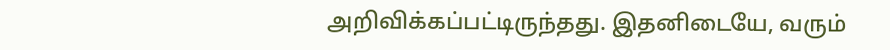அறிவிக்கப்பட்டிருந்தது. இதனிடையே, வரும்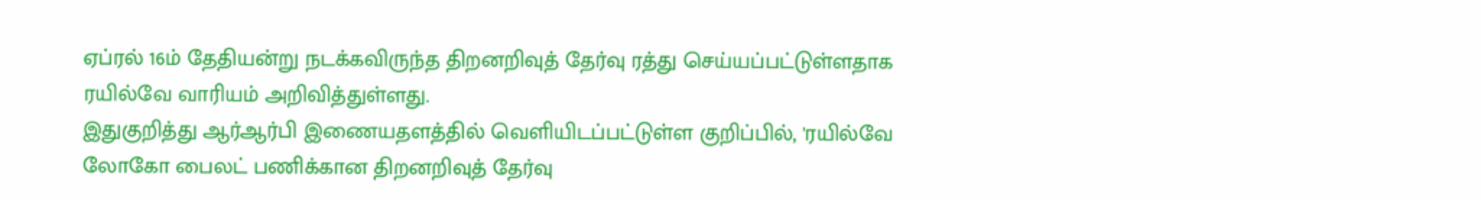ஏப்ரல் 16ம் தேதியன்று நடக்கவிருந்த திறனறிவுத் தேர்வு ரத்து செய்யப்பட்டுள்ளதாக ரயில்வே வாரியம் அறிவித்துள்ளது.
இதுகுறித்து ஆர்ஆர்பி இணையதளத்தில் வெளியிடப்பட்டுள்ள குறிப்பில், 'ரயில்வே லோகோ பைலட் பணிக்கான திறனறிவுத் தேர்வு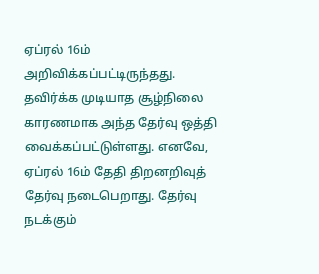ஏப்ரல் 16ம் அறிவிக்கப்பட்டிருந்தது. தவிர்க்க முடியாத சூழ்நிலை காரணமாக அந்த தேர்வு ஒத்தி வைக்கப்பட்டுள்ளது. எனவே, ஏப்ரல் 16ம் தேதி திறனறிவுத் தேர்வு நடைபெறாது. தேர்வு நடக்கும்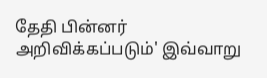தேதி பின்னர் அறிவிக்கப்படும்' இவ்வாறு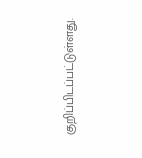குறிப்பிடப்பட்டுள்ளது.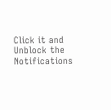Click it and Unblock the Notifications